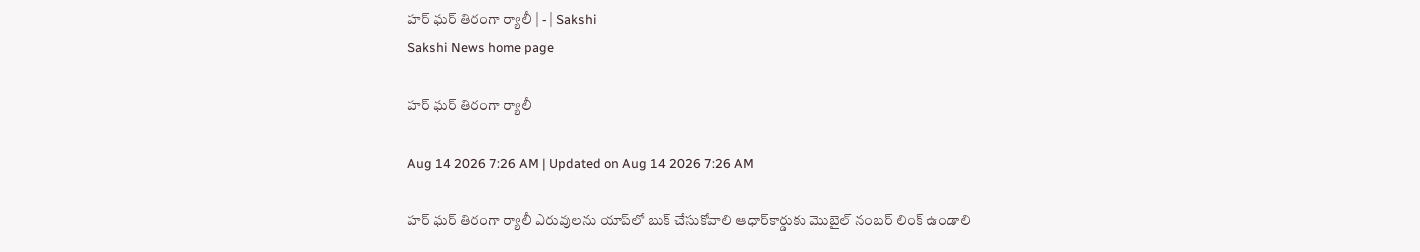హర్‌ ఘర్‌ తిరంగా ర్యాలీ | - | Sakshi
Sakshi News home page

హర్‌ ఘర్‌ తిరంగా ర్యాలీ

Aug 14 2026 7:26 AM | Updated on Aug 14 2026 7:26 AM

హర్‌ ఘర్‌ తిరంగా ర్యాలీ ఎరువులను యాప్‌లో బుక్‌ చేసుకోవాలి ఆధార్‌కార్డుకు మొబైల్‌ నంబర్‌ లింక్‌ ఉండాలి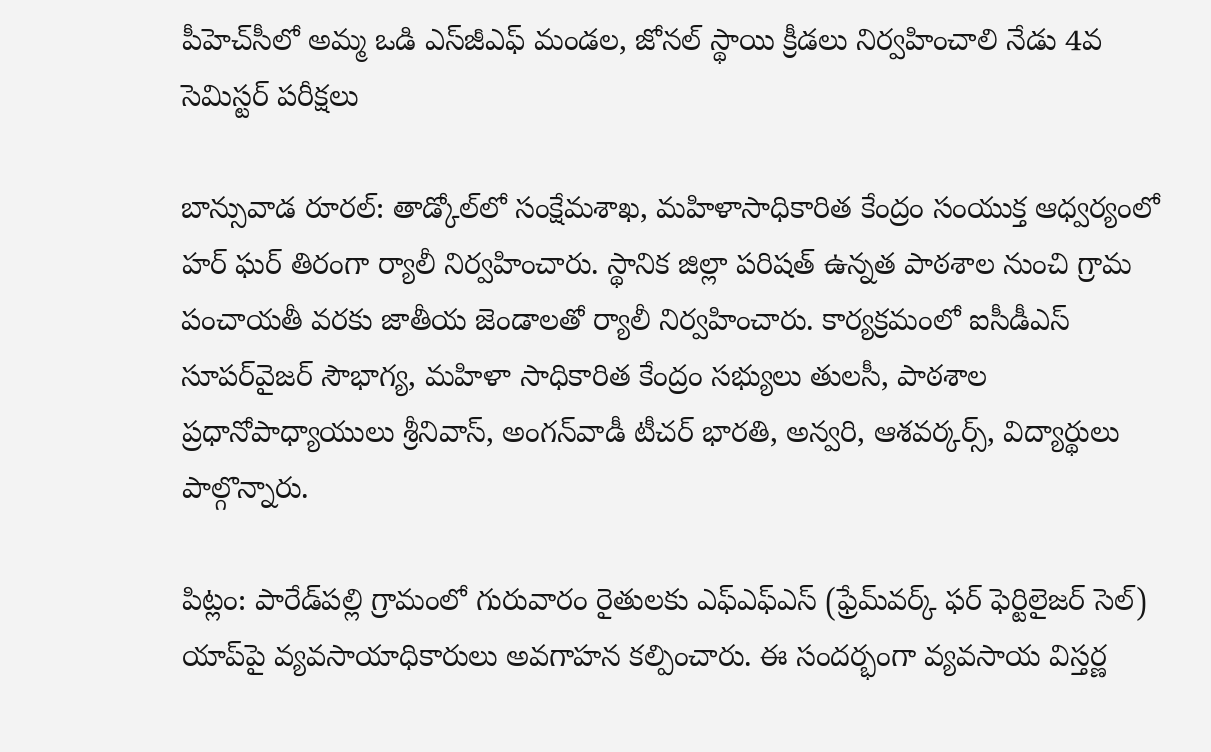పీహెచ్‌సీలో అమ్మ ఒడి ఎస్‌జీఎఫ్‌ మండల, జోనల్‌ స్థాయి క్రీడలు నిర్వహించాలి నేడు 4వ సెమిస్టర్‌ పరీక్షలు

బాన్సువాడ రూరల్‌: తాడ్కోల్‌లో సంక్షేమశాఖ, మహిళాసాధికారిత కేంద్రం సంయుక్త ఆధ్వర్యంలో హర్‌ ఘర్‌ తిరంగా ర్యాలీ నిర్వహించారు. స్థానిక జిల్లా పరిషత్‌ ఉన్నత పాఠశాల నుంచి గ్రామ పంచాయతీ వరకు జాతీయ జెండాలతో ర్యాలీ నిర్వహించారు. కార్యక్రమంలో ఐసీడీఎస్‌ సూపర్‌వైజర్‌ సౌభాగ్య, మహిళా సాధికారిత కేంద్రం సభ్యులు తులసీ, పాఠశాల ప్రధానోపాధ్యాయులు శ్రీనివాస్‌, అంగన్‌వాడీ టీచర్‌ భారతి, అన్వరి, ఆశవర్కర్స్‌, విద్యార్థులు పాల్గొన్నారు.

పిట్లం: పారేడ్‌పల్లి గ్రామంలో గురువారం రైతులకు ఎఫ్‌ఎఫ్‌ఎస్‌ (ఫ్రేమ్‌వర్క్‌ ఫర్‌ ఫెర్టిలైజర్‌ సెల్‌) యాప్‌పై వ్యవసాయాధికారులు అవగాహన కల్పించారు. ఈ సందర్భంగా వ్యవసాయ విస్తర్ణ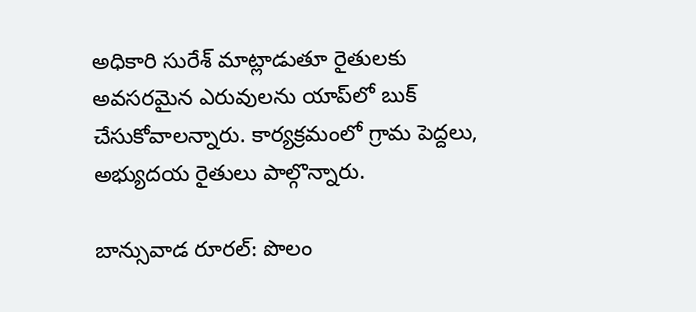అధికారి సురేశ్‌ మాట్లాడుతూ రైతులకు అవసరమైన ఎరువులను యాప్‌లో బుక్‌ చేసుకోవాలన్నారు. కార్యక్రమంలో గ్రామ పెద్దలు, అభ్యుదయ రైతులు పాల్గొన్నారు.

బాన్సువాడ రూరల్‌: పొలం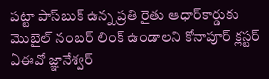పట్టా పాస్‌బుక్‌ ఉన్న ప్రతి రైతు ఆధార్‌కార్డుకు మొబైల్‌ నంబర్‌ లింక్‌ ఉండాలని కోనాపూర్‌ క్లస్టర్‌ ఏఈవో జ్ఞానేశ్వర్‌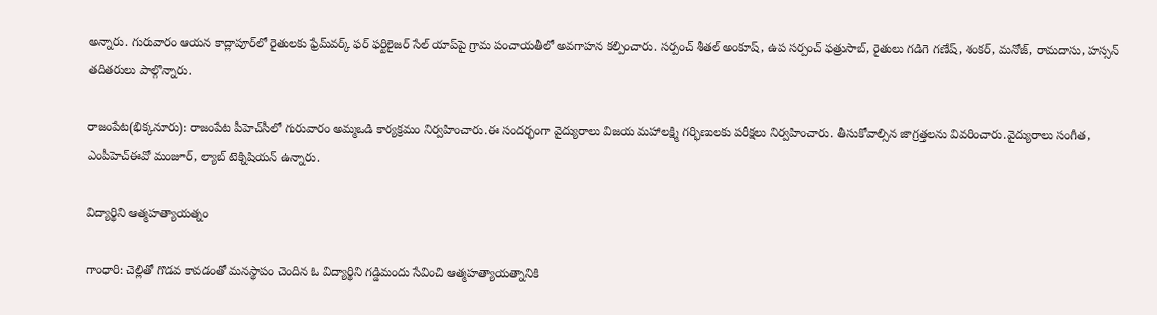అన్నారు. గురువారం ఆయన కాద్లాపూర్‌లో రైతులకు ఫ్రేమ్‌వర్క్‌ ఫర్‌ ఫర్టిలైజర్‌ సేల్‌ యాప్‌పై గ్రామ పంచాయతీలో అవగాహన కల్పించారు. సర్పంచ్‌ శీతల్‌ అంకూష్‌, ఉప సర్పంచ్‌ ఫత్రుసాబ్‌, రైతులు గడిగె గణేష్‌, శంకర్‌, మనోజ్‌, రామదాసు, హస్సన్‌ తదితరులు పాల్గొన్నారు.

రాజంపేట(భిక్కనూరు): రాజంపేట పీహెచ్‌సీలో గురువారం అమ్మఒడి కార్యక్రమం నిర్వహించారు.ఈ సందర్భంగా వైద్యురాలు విజయ మహాలక్ష్మి గర్భిణులకు పరీక్షలు నిర్వహించారు. తీసుకోవాల్సిన జాగ్రత్తలను వివరించారు.వైద్యురాలు సంగీత, ఎంపీహెచ్‌ఈవో మంజూర్‌, ల్యాబ్‌ టెక్నిషియన్‌ ఉన్నారు.

విద్యార్థిని ఆత్మహత్యాయత్నం

గాంధారి: చెల్లితో గొడవ కావడంతో మనస్థాపం చెందిన ఓ విద్యార్థిని గడ్డిమందు సేవించి ఆత్మహత్యాయత్నానికి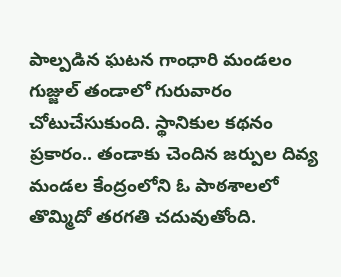పాల్పడిన ఘటన గాంధారి మండలం గుజ్జుల్‌ తండాలో గురువారం చోటుచేసుకుంది. స్థానికుల కథనం ప్రకారం.. తండాకు చెందిన జర్పుల దివ్య మండల కేంద్రంలోని ఓ పాఠశాలలో తొమ్మిదో తరగతి చదువుతోంది.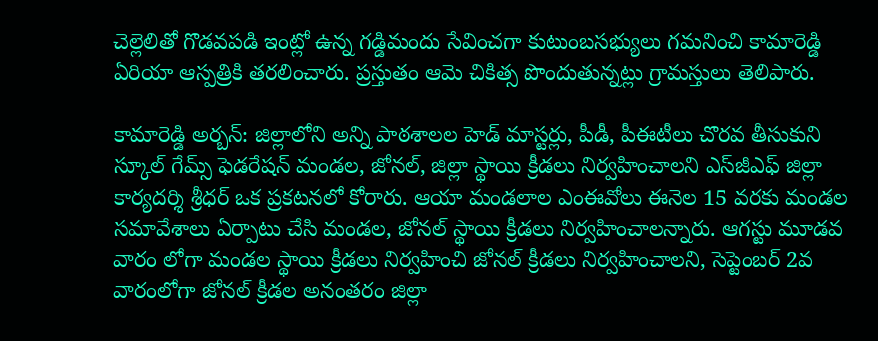చెల్లెలితో గొడవపడి ఇంట్లో ఉన్న గడ్డిమందు సేవించగా కుటుంబసభ్యులు గమనించి కామారెడ్డి ఏరియా ఆస్పత్రికి తరలించారు. ప్రస్తుతం ఆమె చికిత్స పొందుతున్నట్లు గ్రామస్తులు తెలిపారు.

కామారెడ్డి అర్బన్‌: జిల్లాలోని అన్ని పాఠశాలల హెడ్‌ మాస్టర్లు, పీడీ, పీఈటీలు చొరవ తీసుకుని స్కూల్‌ గేమ్స్‌ ఫెడరేషన్‌ మండల, జోనల్‌, జిల్లా స్థాయి క్రీడలు నిర్వహించాలని ఎస్‌జీఎఫ్‌ జిల్లా కార్యదర్శి శ్రీధర్‌ ఒక ప్రకటనలో కోరారు. ఆయా మండలాల ఎంఈవోలు ఈనెల 15 వరకు మండల సమావేశాలు ఏర్పాటు చేసి మండల, జోనల్‌ స్థాయి క్రీడలు నిర్వహించాలన్నారు. ఆగస్టు మూడవ వారం లోగా మండల స్థాయి క్రీడలు నిర్వహించి జోనల్‌ క్రీడలు నిర్వహించాలని, సెప్టెంబర్‌ 2వ వారంలోగా జోనల్‌ క్రీడల అనంతరం జిల్లా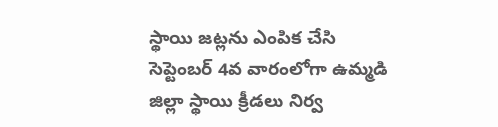స్థాయి జట్లను ఎంపిక చేసి సెప్టెంబర్‌ 4వ వారంలోగా ఉమ్మడి జిల్లా స్థాయి క్రీడలు నిర్వ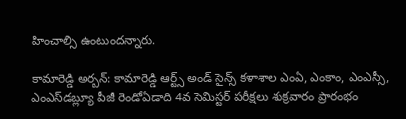హించాల్సి ఉంటుందన్నారు.

కామారెడ్డి అర్బన్‌: కామారెడ్డి ఆర్ట్స్‌ అండ్‌ సైన్స్‌ కళాశాల ఎంఏ, ఎంకాం, ఎంఎస్సీ, ఎంఎస్‌డబ్ల్యూ పీజీ రెండోఏడాది 4వ సెమిస్టర్‌ పరీక్షలు శుక్రవారం ప్రారంభం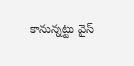కానున్నట్టు వైస్‌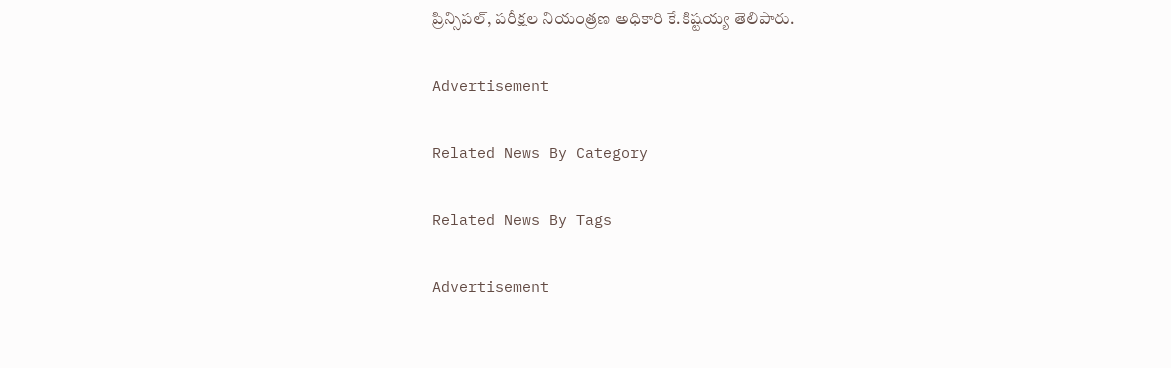ప్రిన్సిపల్‌, పరీక్షల నియంత్రణ అధికారి కే.కిష్టయ్య తెలిపారు.

Advertisement

Related News By Category

Related News By Tags

Advertisement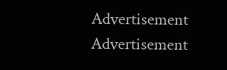Advertisement
Advertisement